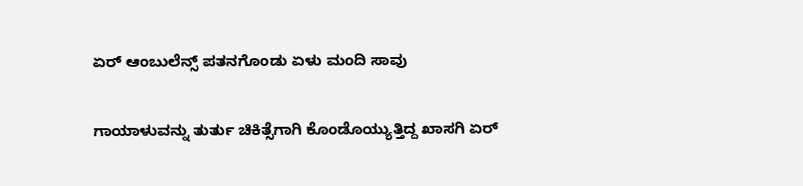ಏರ್‌ ಆಂಬುಲೆನ್ಸ್‌ ಪತನಗೊಂಡು ಏಳು ಮಂದಿ ಸಾವು

ಗಾಯಾಳುವನ್ನು ತುರ್ತು ಚಿಕಿತ್ಸೆಗಾಗಿ ಕೊಂಡೊಯ್ಯುತ್ತಿದ್ದ ಖಾಸಗಿ ಏರ್‌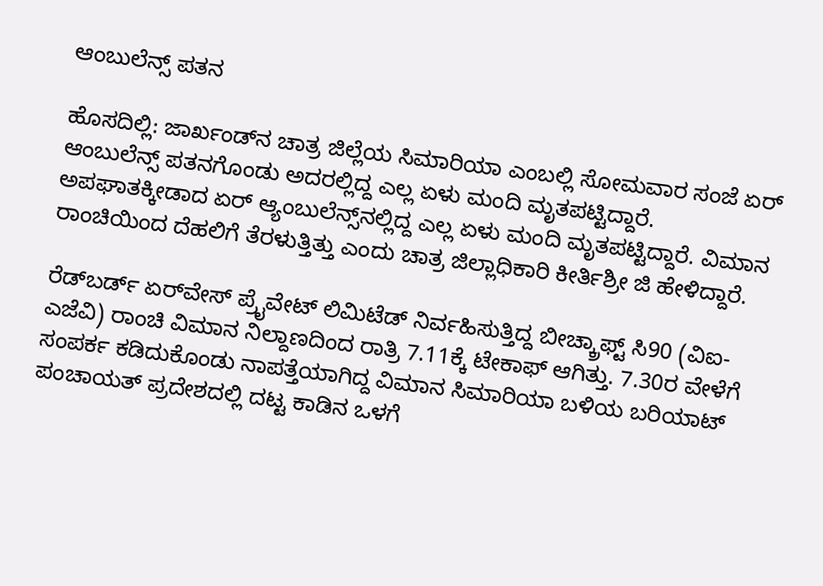ಆಂಬುಲೆನ್ಸ್‌ ಪತನ

ಹೊಸದಿಲ್ಲಿ: ಜಾರ್ಖಂಡ್‌ನ ಚಾತ್ರ ಜಿಲ್ಲೆಯ ಸಿಮಾರಿಯಾ ಎಂಬಲ್ಲಿ ಸೋಮವಾರ ಸಂಜೆ ಏರ್‌ ಆಂಬುಲೆನ್ಸ್‌ ಪತನಗೊಂಡು ಅದರಲ್ಲಿದ್ದ ಎಲ್ಲ ಏಳು ಮಂದಿ ಮೃತಪಟ್ಟಿದ್ದಾರೆ. ಅಪಘಾತಕ್ಕೀಡಾದ ಏರ್ ಆ್ಯಂಬುಲೆನ್ಸ್‌ನಲ್ಲಿದ್ದ ಎಲ್ಲ ಏಳು ಮಂದಿ ಮೃತಪಟ್ಟಿದ್ದಾರೆ. ವಿಮಾನ ರಾಂಚಿಯಿಂದ ದೆಹಲಿಗೆ ತೆರಳುತ್ತಿತ್ತು ಎಂದು ಚಾತ್ರ ಜಿಲ್ಲಾಧಿಕಾರಿ ಕೀರ್ತಿಶ್ರೀ ಜಿ ಹೇಳಿದ್ದಾರೆ.

ರೆಡ್‌ಬರ್ಡ್ ಏರ್‌ವೇಸ್ ಪ್ರೈವೇಟ್ ಲಿಮಿಟೆಡ್ ನಿರ್ವಹಿಸುತ್ತಿದ್ದ ಬೀಚ್ಕ್ರಾಫ್ಟ್ ಸಿ90 (ವಿಐ-ಎಜೆವಿ) ರಾಂಚಿ ವಿಮಾನ ನಿಲ್ದಾಣದಿಂದ ರಾತ್ರಿ 7.11ಕ್ಕೆ ಟೇಕಾಫ್‌ ಆಗಿತ್ತು. 7.30ರ ವೇಳೆಗೆ ಸಂಪರ್ಕ ಕಡಿದುಕೊಂಡು ನಾಪತ್ತೆಯಾಗಿದ್ದ ವಿಮಾನ ಸಿಮಾರಿಯಾ ಬಳಿಯ ಬರಿಯಾಟ್ ಪಂಚಾಯತ್‌ ಪ್ರದೇಶದಲ್ಲಿ ದಟ್ಟ ಕಾಡಿನ ಒಳಗೆ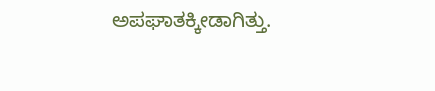ಅಪಘಾತಕ್ಕೀಡಾಗಿತ್ತು.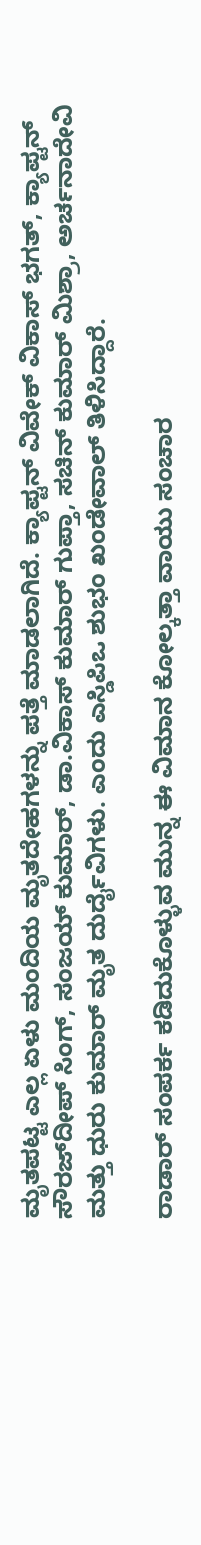ಮೃತಪಟ್ಟ ಎಲ್ಲ ಏಳು ಮಂದಿಯ ಮೃತದೇಹಗಳನ್ನು ಪತ್ತೆ ಮಾಡಲಾಗಿದೆ. ಕ್ಯಾಪ್ಟನ್ ವಿವೇಕ್ ವಿಕಾಸ್ ಭಗತ್, ಕ್ಯಾಪ್ಟನ್ ಸೌರಜ್‌ದೀಪ್ ಸಿಂಗ್, ಸಂಜಯ್ ಕುಮಾರ್, ಡಾ.ವಿಕಾಸ್ ಕುಮಾರ್ ಗುಪ್ತಾ, ಸಚಿನ್ ಕುಮಾರ್ ಮಿಶ್ರಾ, ಅರ್ಚನಾದೇವಿ ಮತ್ತು ಧುರು ಕುಮಾರ್ ಮೃತ ದುರ್ದೈವಿಗಳು. ಎಂದು ಎಸ್ಡಿಪಿಒ ಶುಭಂ ಖಂಡೇವಾಲ್ ತಿಳಿಸಿದ್ದಾರೆ.

ರಾಡಾರ್ ಸಂಪರ್ಕ ಕಡಿದುಕೊಳ್ಳುವ ಮುನ್ನ ಈ ವಿಮಾನ ಕೋಲ್ಕತ್ತಾ ವಾಯು ಸಂಚಾರ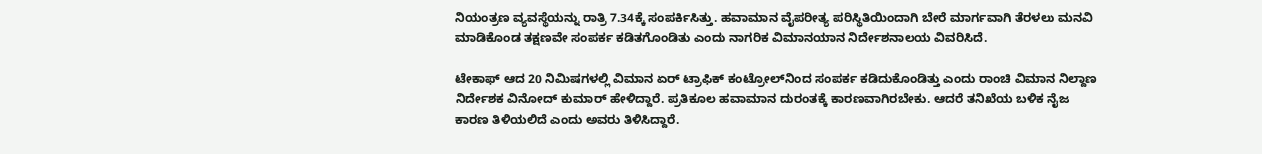ನಿಯಂತ್ರಣ ವ್ಯವಸ್ಥೆಯನ್ನು ರಾತ್ರಿ 7.34ಕ್ಕೆ ಸಂಪರ್ಕಿಸಿತ್ತು. ಹವಾಮಾನ ವೈಪರೀತ್ಯ ಪರಿಸ್ಥಿತಿಯಿಂದಾಗಿ ಬೇರೆ ಮಾರ್ಗವಾಗಿ ತೆರಳಲು ಮನವಿ ಮಾಡಿಕೊಂಡ ತಕ್ಷಣವೇ ಸಂಪರ್ಕ ಕಡಿತಗೊಂಡಿತು ಎಂದು ನಾಗರಿಕ ವಿಮಾನಯಾನ ನಿರ್ದೇಶನಾಲಯ ವಿವರಿಸಿದೆ.

ಟೇಕಾಫ್ ಆದ 20 ನಿಮಿಷಗಳಲ್ಲಿ ವಿಮಾನ ಏರ್ ಟ್ರಾಫಿಕ್ ಕಂಟ್ರೋಲ್‌ನಿಂದ ಸಂಪರ್ಕ ಕಡಿದುಕೊಂಡಿತ್ತು ಎಂದು ರಾಂಚಿ ವಿಮಾನ ನಿಲ್ದಾಣ ನಿರ್ದೇಶಕ ವಿನೋದ್ ಕುಮಾರ್ ಹೇಳಿದ್ದಾರೆ. ಪ್ರತಿಕೂಲ ಹವಾಮಾನ ದುರಂತಕ್ಕೆ ಕಾರಣವಾಗಿರಬೇಕು. ಆದರೆ ತನಿಖೆಯ ಬಳಿಕ ನೈಜ ಕಾರಣ ತಿಳಿಯಲಿದೆ ಎಂದು ಅವರು ತಿಳಿಸಿದ್ದಾರೆ.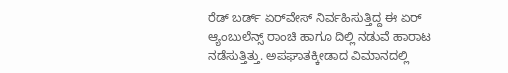ರೆಡ್ ಬರ್ಡ್ ಏರ್‌ವೇಸ್ ನಿರ್ವಹಿಸುತ್ತಿದ್ದ ಈ ಏರ್ ಆ್ಯಂಬುಲೆನ್ಸ್ ರಾಂಚಿ ಹಾಗೂ ದಿಲ್ಲಿ ನಡುವೆ ಹಾರಾಟ ನಡೆಸುತ್ತಿತ್ತು. ಅಪಘಾತಕ್ಕೀಡಾದ ವಿಮಾನದಲ್ಲಿ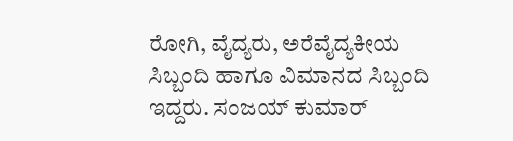ರೋಗಿ, ವೈದ್ಯರು, ಅರೆವೈದ್ಯಕೀಯ ಸಿಬ್ಬಂದಿ ಹಾಗೂ ವಿಮಾನದ ಸಿಬ್ಬಂದಿ ಇದ್ದರು. ಸಂಜಯ್ ಕುಮಾರ್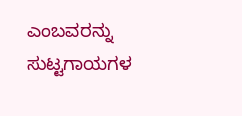ಎಂಬವರನ್ನು ಸುಟ್ಟಗಾಯಗಳ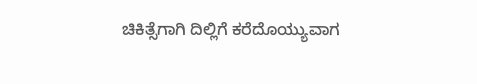ಚಿಕಿತ್ಸೆಗಾಗಿ ದಿಲ್ಲಿಗೆ ಕರೆದೊಯ್ಯುವಾಗ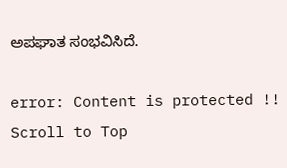ಅಪಘಾತ ಸಂಭವಿಸಿದೆ.

error: Content is protected !!
Scroll to Top